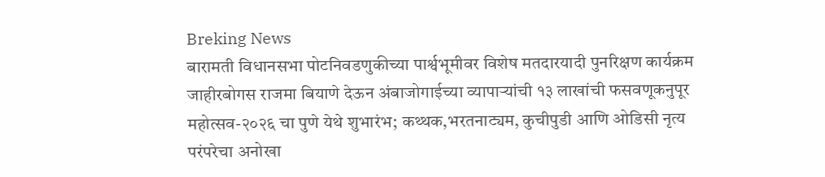Breking News
बारामती विधानसभा पोटनिवडणुकीच्या पार्श्वभूमीवर विशेष मतदारयादी पुनरिक्षण कार्यक्रम जाहीरबोगस राजमा बियाणे देऊन अंबाजोगाईच्या व्यापाऱ्यांची १३ लाखांची फसवणूकनुपूर महोत्सव-२०२६ चा पुणे येथे शुभारंभ; कथ्थक,भरतनाट्यम, कुचीपुडी आणि ओडिसी नृत्य परंपरेचा अनोखा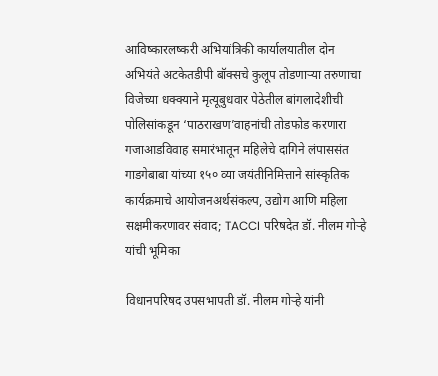आविष्कारलष्करी अभियांत्रिकी कार्यालयातील दोन अभियंते अटकेतडीपी बॉक्सचे कुलूप तोडणाऱ्या तरुणाचा विजेच्या धक्क्याने मृत्यूबुधवार पेठेतील बांगलादेशीची पोलिसांकडून ‘पाठराखण’वाहनांची तोडफोड करणारा गजाआडविवाह समारंभातून महिलेचे दागिने लंपाससंत गाडगेबाबा यांच्या १५० व्या जयंतीनिमित्ताने सांस्कृतिक कार्यक्रमाचे आयोजनअर्थसंकल्प, उद्योग आणि महिला सक्षमीकरणावर संवाद; TACCI परिषदेत डॉ. नीलम गोऱ्हे यांची भूमिका

विधानपरिषद उपसभापती डॉ. नीलम गोऱ्हे यांनी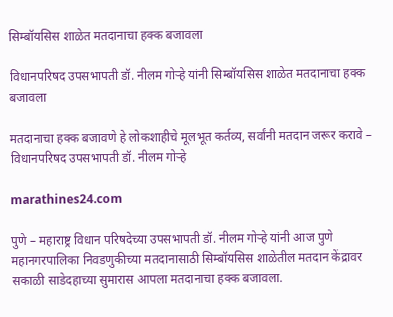सिम्बॉयसिस शाळेत मतदानाचा हक्क बजावला

विधानपरिषद उपसभापती डॉ. नीलम गोऱ्हे यांनी सिम्बॉयसिस शाळेत मतदानाचा हक्क बजावला

मतदानाचा हक्क बजावणे हे लोकशाहीचे मूलभूत कर्तव्य, सर्वांनी मतदान जरूर करावे – विधानपरिषद उपसभापती डॉ. नीलम गोऱ्हे

marathines24.com

पुणे – महाराष्ट्र विधान परिषदेच्या उपसभापती डॉ. नीलम गोऱ्हे यांनी आज पुणे महानगरपालिका निवडणुकीच्या मतदानासाठी सिम्बॉयसिस शाळेतील मतदान केंद्रावर सकाळी साडेदहाच्या सुमारास आपला मतदानाचा हक्क बजावला.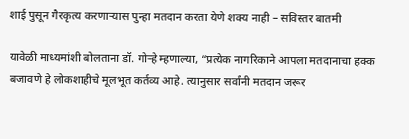शाई पुसून गैरकृत्य करणाऱ्यास पुन्हा मतदान करता येणे शक्य नाही – सविस्तर बातमी

यावेळी माध्यमांशी बोलताना डॉ. गोऱ्हे म्हणाल्या, “प्रत्येक नागरिकाने आपला मतदानाचा हक्क बजावणे हे लोकशाहीचे मूलभूत कर्तव्य आहे. त्यानुसार सर्वांनी मतदान जरूर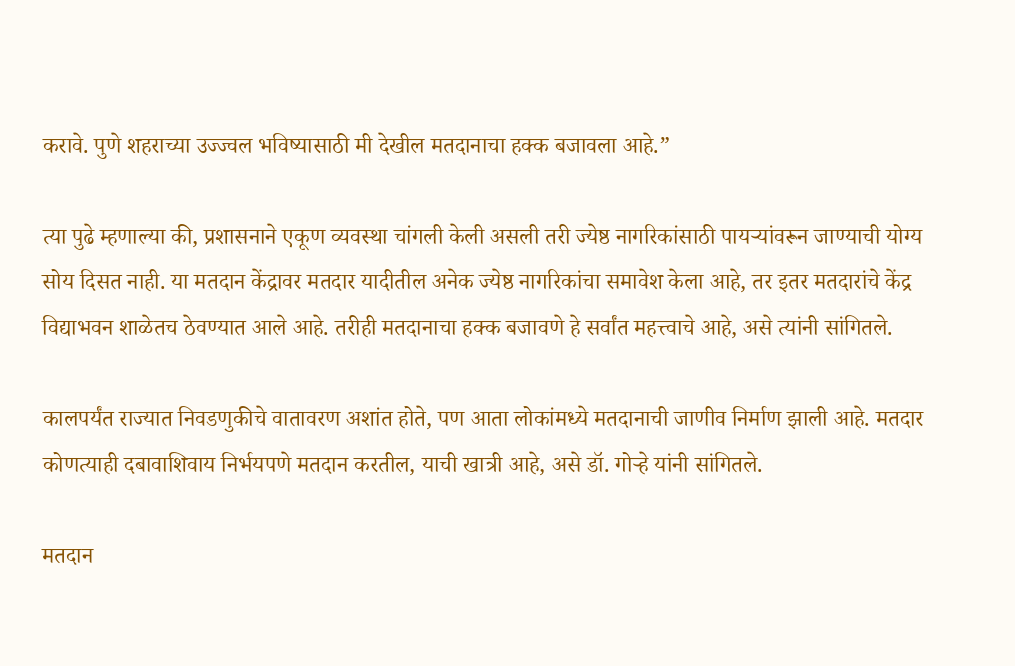करावे. पुणे शहराच्या उज्ज्वल भविष्यासाठी मी देखील मतदानाचा हक्क बजावला आहे.”

त्या पुढे म्हणाल्या की, प्रशासनाने एकूण व्यवस्था चांगली केली असली तरी ज्येष्ठ नागरिकांसाठी पायऱ्यांवरून जाण्याची योग्य सोय दिसत नाही. या मतदान केंद्रावर मतदार यादीतील अनेक ज्येष्ठ नागरिकांचा समावेश केला आहे, तर इतर मतदारांचे केंद्र विद्याभवन शाळेतच ठेवण्यात आले आहे. तरीही मतदानाचा हक्क बजावणे हे सर्वांत महत्त्वाचे आहे, असे त्यांनी सांगितले.

कालपर्यंत राज्यात निवडणुकीचे वातावरण अशांत होते, पण आता लोकांमध्ये मतदानाची जाणीव निर्माण झाली आहे. मतदार कोणत्याही दबावाशिवाय निर्भयपणे मतदान करतील, याची खात्री आहे, असे डॉ. गोऱ्हे यांनी सांगितले.

मतदान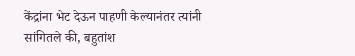केंद्रांना भेट देऊन पाहणी केल्यानंतर त्यांनी सांगितले की, बहुतांश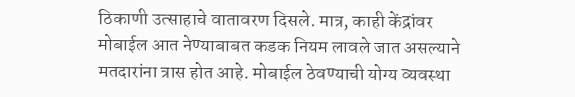ठिकाणी उत्साहाचे वातावरण दिसले. मात्र, काही केंद्रांवर मोबाईल आत नेण्याबाबत कडक नियम लावले जात असल्याने मतदारांना त्रास होत आहे. मोबाईल ठेवण्याची योग्य व्यवस्था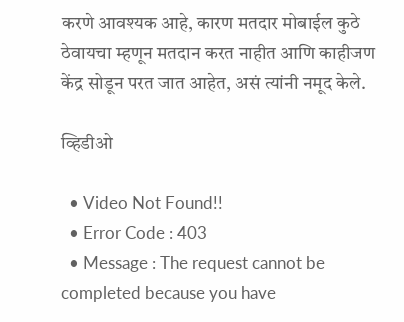करणे आवश्यक आहे, कारण मतदार मोबाईल कुठे ठेवायचा म्हणून मतदान करत नाहीत आणि काहीजण केंद्र सोडून परत जात आहेत, असं त्यांनी नमूद केले.

व्हिडीओ

  • Video Not Found!!
  • Error Code : 403
  • Message : The request cannot be completed because you have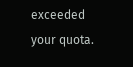exceeded your quota.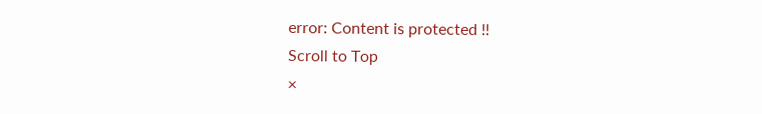error: Content is protected !!
Scroll to Top
×